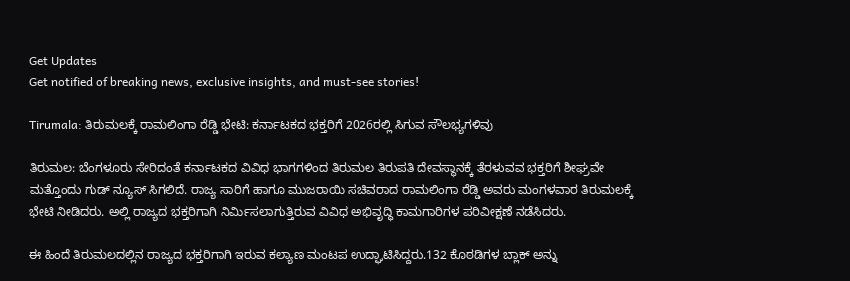Get Updates
Get notified of breaking news, exclusive insights, and must-see stories!

Tirumala: ತಿರುಮಲಕ್ಕೆ ರಾಮಲಿಂಗಾ ರೆಡ್ಡಿ ಭೇಟಿ: ಕರ್ನಾಟಕದ ಭಕ್ತರಿಗೆ 2026ರಲ್ಲಿ ಸಿಗುವ ಸೌಲಭ್ಯಗಳಿವು

ತಿರುಮಲ: ಬೆಂಗಳೂರು ಸೇರಿದಂತೆ ಕರ್ನಾಟಕದ ವಿವಿಧ ಭಾಗಗಳಿಂದ ತಿರುಮಲ ತಿರುಪತಿ ದೇವಸ್ಥಾನಕ್ಕೆ ತೆರಳುವವ ಭಕ್ತರಿಗೆ ಶೀಘ್ರವೇ ಮತ್ತೊಂದು ಗುಡ್ ನ್ಯೂಸ್ ಸಿಗಲಿದೆ. ರಾಜ್ಯ ಸಾರಿಗೆ ಹಾಗೂ ಮುಜರಾಯಿ ಸಚಿವರಾದ ರಾಮಲಿಂಗಾ ರೆಡ್ಡಿ ಅವರು ಮಂಗಳವಾರ ತಿರುಮಲಕ್ಕೆ ಭೇಟಿ ನೀಡಿದರು. ಅಲ್ಲಿ ರಾಜ್ಯದ ಭಕ್ತರಿಗಾಗಿ ನಿರ್ಮಿಸಲಾಗುತ್ತಿರುವ ವಿವಿಧ ಅಭಿವೃದ್ಧಿ ಕಾಮಗಾರಿಗಳ ಪರಿವೀಕ್ಷಣೆ ನಡೆಸಿದರು.

ಈ ಹಿಂದೆ ತಿರುಮಲದಲ್ಲಿನ ರಾಜ್ಯದ ಭಕ್ತರಿಗಾಗಿ ಇರುವ ಕಲ್ಯಾಣ ಮಂಟಪ ಉದ್ಘಾಟಿಸಿದ್ದರು.132 ಕೊಠಡಿಗಳ ಬ್ಲಾಕ್ ಅನ್ನು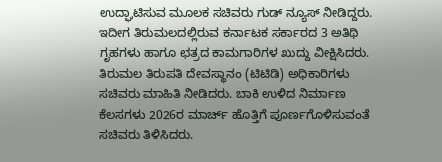ಉದ್ಘಾಟಿಸುವ ಮೂಲಕ ಸಚಿವರು ಗುಡ್ ನ್ಯೂಸ್ ನೀಡಿದ್ದರು. ಇದೀಗ ತಿರುಮಲದಲ್ಲಿರುವ ಕರ್ನಾಟಕ ಸರ್ಕಾರದ 3 ಅತಿಥಿ ಗೃಹಗಳು ಹಾಗೂ ಛತ್ರದ ಕಾಮಗಾರಿಗಳ ಖುದ್ದು ವೀಕ್ಷಿಸಿದರು. ತಿರುಮಲ ತಿರುಪತಿ ದೇವಸ್ಥಾನಂ (ಟಿಟಿಡಿ) ಅಧಿಕಾರಿಗಳು ಸಚಿವರು ಮಾಹಿತಿ ನೀಡಿದರು. ಬಾಕಿ ಉಳಿದ ನಿರ್ಮಾಣ ಕೆಲಸಗಳು 2026ರ ಮಾರ್ಚ್ ಹೊತ್ತಿಗೆ ಪೂರ್ಣಗೊಳಿಸುವಂತೆ ಸಚಿವರು ತಿಳಿಸಿದರು.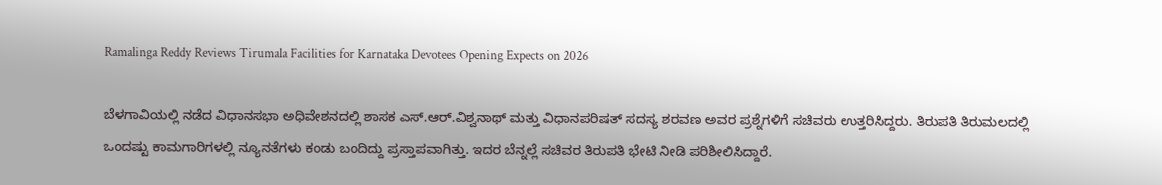Ramalinga Reddy Reviews Tirumala Facilities for Karnataka Devotees Opening Expects on 2026

ಬೆಳಗಾವಿಯಲ್ಲಿ ನಡೆದ ವಿಧಾನಸಭಾ ಅಧಿವೇಶನದಲ್ಲಿ ಶಾಸಕ ಎಸ್.ಆರ್.ವಿಶ್ವನಾಥ್ ಮತ್ತು ವಿಧಾನಪರಿಷತ್ ಸದಸ್ಯ ಶರವಣ ಅವರ ಪ್ರಶ್ನೆಗಳಿಗೆ ಸಚಿವರು ಉತ್ತರಿಸಿದ್ದರು. ತಿರುಪತಿ ತಿರುಮಲದಲ್ಲಿ ಒಂದಷ್ಟು ಕಾಮಗಾರಿಗಳಲ್ಲಿ ನ್ಯೂನತೆಗಳು ಕಂಡು ಬಂದಿದ್ದು ಪ್ರಸ್ತಾಪವಾಗಿತ್ತು. ಇದರ ಬೆನ್ನಲ್ಲೆ ಸಚಿವರ ತಿರುಪತಿ ಭೇಟಿ ನೀಡಿ ಪರಿಶೀಲಿಸಿದ್ದಾರೆ.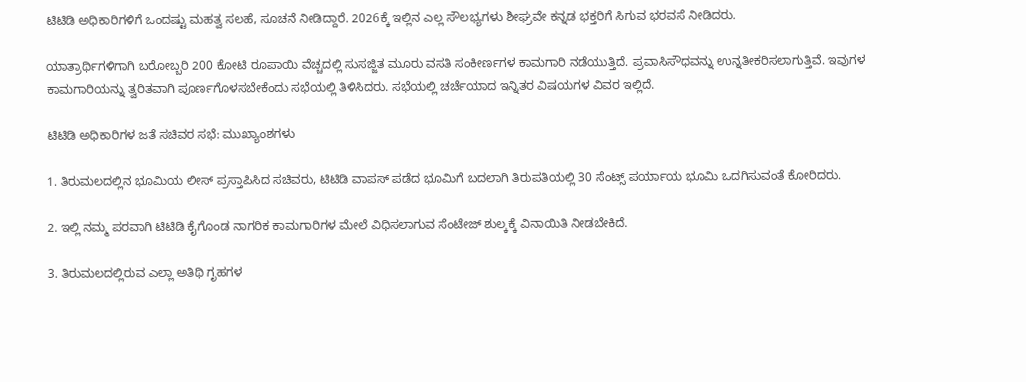ಟಿಟಿಡಿ ಅಧಿಕಾರಿಗಳಿಗೆ ಒಂದಷ್ಟು ಮಹತ್ವ ಸಲಹೆ, ಸೂಚನೆ ನೀಡಿದ್ದಾರೆ. 2026ಕ್ಕೆ ಇಲ್ಲಿನ ಎಲ್ಲ ಸೌಲಭ್ಯಗಳು ಶೀಘ್ರವೇ ಕನ್ನಡ ಭಕ್ತರಿಗೆ ಸಿಗುವ ಭರವಸೆ ನೀಡಿದರು.

ಯಾತ್ರಾರ್ಥಿಗಳಿಗಾಗಿ ಬರೋಬ್ಬರಿ 200 ಕೋಟಿ ರೂಪಾಯಿ ವೆಚ್ಚದಲ್ಲಿ ಸುಸಜ್ಜಿತ ಮೂರು ವಸತಿ ಸಂಕೀರ್ಣಗಳ ಕಾಮಗಾರಿ ನಡೆಯುತ್ತಿದೆ. ಪ್ರವಾಸಿಸೌಧವನ್ನು ಉನ್ನತೀಕರಿಸಲಾಗುತ್ತಿವೆ. ಇವುಗಳ ಕಾಮಗಾರಿಯನ್ನು ತ್ವರಿತವಾಗಿ ಪೂರ್ಣಗೊಳಸಬೇಕೆಂದು ಸಭೆಯಲ್ಲಿ ತಿಳಿಸಿದರು. ಸಭೆಯಲ್ಲಿ ಚರ್ಚೆಯಾದ ಇನ್ನಿತರ ವಿಷಯಗಳ ವಿವರ ಇಲ್ಲಿದೆ.

ಟಿಟಿಡಿ ಅಧಿಕಾರಿಗಳ ಜತೆ ಸಚಿವರ ಸಭೆ: ಮುಖ್ಯಾಂಶಗಳು

1. ತಿರುಮಲದಲ್ಲಿನ ಭೂಮಿಯ ಲೀಸ್ ಪ್ರಸ್ತಾಪಿಸಿದ ಸಚಿವರು, ಟಿಟಿಡಿ ವಾಪಸ್ ಪಡೆದ ಭೂಮಿಗೆ ಬದಲಾಗಿ ತಿರುಪತಿಯಲ್ಲಿ 30 ಸೆಂಟ್ಸ್ ಪರ್ಯಾಯ ಭೂಮಿ ಒದಗಿಸುವಂತೆ ಕೋರಿದರು.

2. ಇಲ್ಲಿ ನಮ್ಮ ಪರವಾಗಿ ಟಿಟಿಡಿ ಕೈಗೊಂಡ ನಾಗರಿಕ ಕಾಮಗಾರಿಗಳ ಮೇಲೆ ವಿಧಿಸಲಾಗುವ ಸೆಂಟೇಜ್ ಶುಲ್ಕಕ್ಕೆ ವಿನಾಯಿತಿ ನೀಡಬೇಕಿದೆ.

3. ತಿರುಮಲದಲ್ಲಿರುವ ಎಲ್ಲಾ ಅತಿಥಿ ಗೃಹಗಳ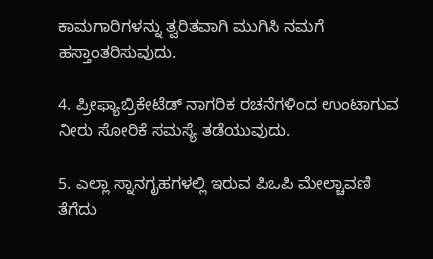ಕಾಮಗಾರಿಗಳನ್ನು ತ್ವರಿತವಾಗಿ ಮುಗಿಸಿ ನಮಗೆ ಹಸ್ತಾಂತರಿಸುವುದು.

4. ಪ್ರೀಫ್ಯಾಬ್ರಿಕೇಟೆಡ್ ನಾಗರಿಕ ರಚನೆಗಳಿಂದ ಉಂಟಾಗುವ ನೀರು ಸೋರಿಕೆ ಸಮಸ್ಯೆ ತಡೆಯುವುದು.

5. ಎಲ್ಲಾ ಸ್ನಾನಗೃಹಗಳಲ್ಲಿ ಇರುವ ಪಿಒಪಿ ಮೇಲ್ಚಾವಣಿ ತೆಗೆದು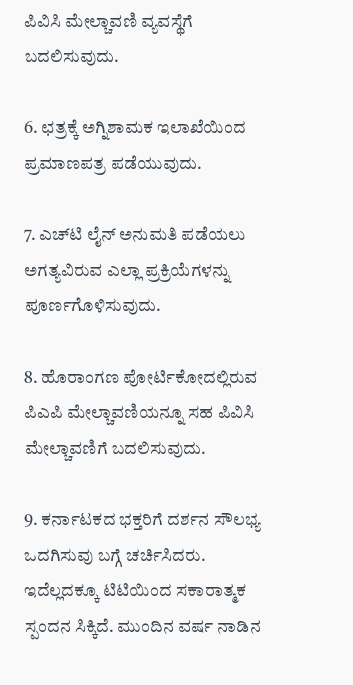ಪಿವಿಸಿ ಮೇಲ್ಚಾವಣಿ ವ್ಯವಸ್ಥೆಗೆ ಬದಲಿಸುವುದು.

6. ಛತ್ರಕ್ಕೆ ಅಗ್ನಿಶಾಮಕ ಇಲಾಖೆಯಿಂದ ಪ್ರಮಾಣಪತ್ರ ಪಡೆಯುವುದು.

7. ಎಚ್‌ಟಿ ಲೈನ್ ಅನುಮತಿ ಪಡೆಯಲು ಅಗತ್ಯವಿರುವ ಎಲ್ಲಾ ಪ್ರಕ್ರಿಯೆಗಳನ್ನು ಪೂರ್ಣಗೊಳಿಸುವುದು.

8. ಹೊರಾಂಗಣ ಪೋರ್ಟಿಕೋದಲ್ಲಿರುವ ಪಿಎಪಿ ಮೇಲ್ಚಾವಣಿಯನ್ನೂ ಸಹ ಪಿವಿಸಿ ಮೇಲ್ಚಾವಣಿಗೆ ಬದಲಿಸುವುದು.

9. ಕರ್ನಾಟಕದ ಭಕ್ತರಿಗೆ ದರ್ಶನ ಸೌಲಭ್ಯ ಒದಗಿಸುವು ಬಗ್ಗೆ ಚರ್ಚಿಸಿದರು. ಇದೆಲ್ಲದಕ್ಕೂ ಟಿಟಿಯಿಂದ ಸಕಾರಾತ್ಮಕ ಸ್ಪಂದನ ಸಿಕ್ಕಿದೆ. ಮುಂದಿನ ವರ್ಷ ನಾಡಿನ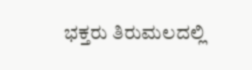ಭಕ್ತರು ತಿರುಮಲದಲ್ಲಿ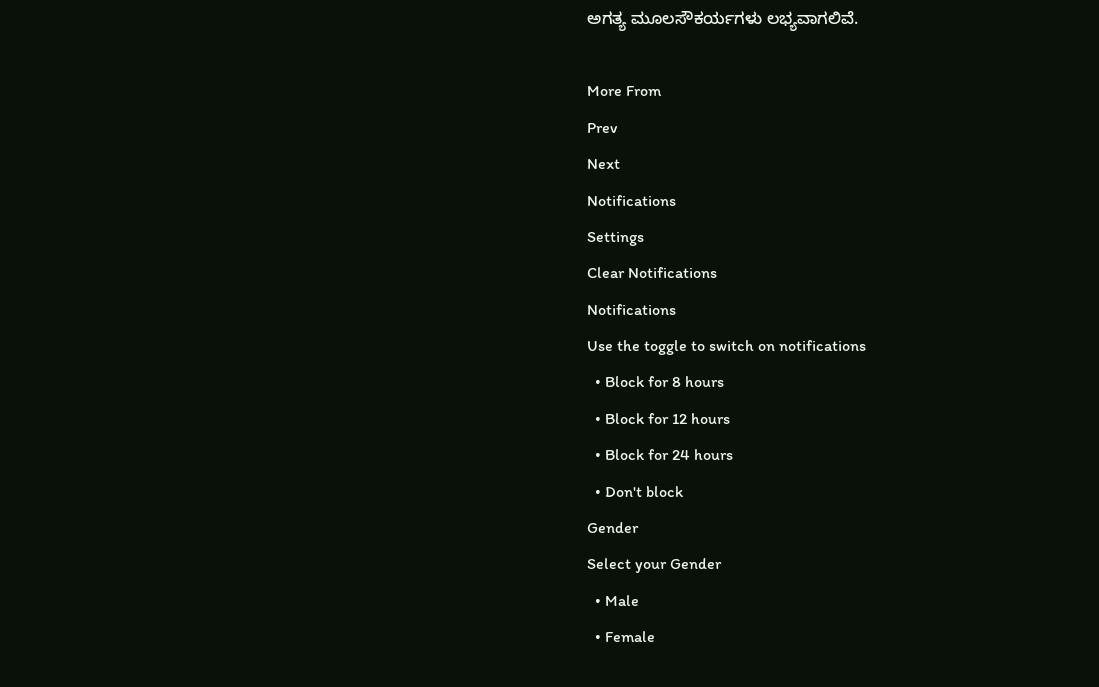ಅಗತ್ಯ ಮೂಲಸೌಕರ್ಯಗಳು ಲಭ್ಯವಾಗಲಿವೆ.

More From
Prev
Next
Notifications
Settings
Clear Notifications
Notifications
Use the toggle to switch on notifications
  • Block for 8 hours
  • Block for 12 hours
  • Block for 24 hours
  • Don't block
Gender
Select your Gender
  • Male
  • Female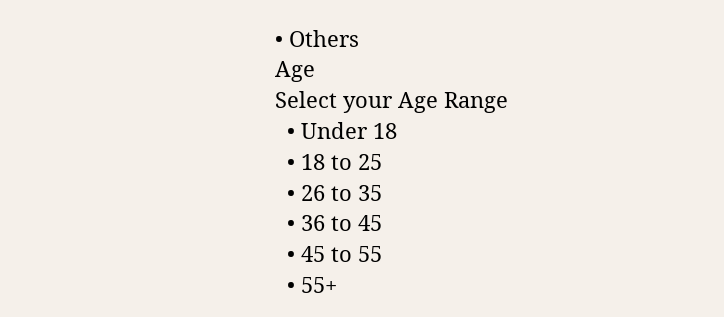• Others
Age
Select your Age Range
  • Under 18
  • 18 to 25
  • 26 to 35
  • 36 to 45
  • 45 to 55
  • 55+